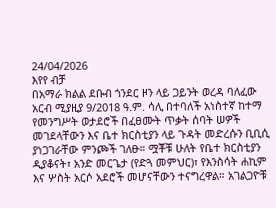24/04/2026
እየየ ብቻ
በአማራ ክልል ደቡብ ጎንደር ዞን ላይ ጋይንት ወረዳ ባለፈው አርብ ሚያዚያ 9/2018 ዓ.ም. ሳሊ በተባለች አነስተኛ ከተማ የመንግሥት ወታደሮች በፈፀሙት ጥቃት ሰባት ሠዎች መገደላቸውን እና ቤተ ክርስቲያን ላይ ጉዳት መድረሱን ቢቢሲ ያነጋገራቸው ምንጮች ገለፁ። ሟቾቹ ሁለት የቤተ ክርስቲያን ዲያቆናት፣ አንድ መርጌታ (የድጓ መምህር)፣ የእንስሳት ሐኪም እና ሦስት አርሶ አደሮች መሆናቸውን ተናግረዋል። አገልጋዮቹ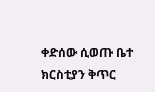ቀድሰው ሲወጡ ቤተ ክርስቲያን ቅጥር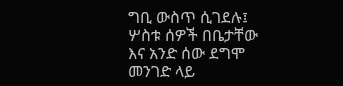ግቢ ውስጥ ሲገደሉ፤ ሦስቱ ሰዎች በቤታቸው እና አንድ ሰው ደግሞ መንገድ ላይ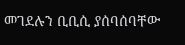መገደሉን ቢቢሲ ያሰባሰባቸው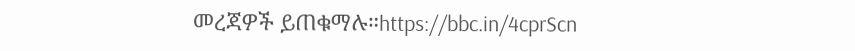መረጃዎች ይጠቁማሉ።https://bbc.in/4cprScn